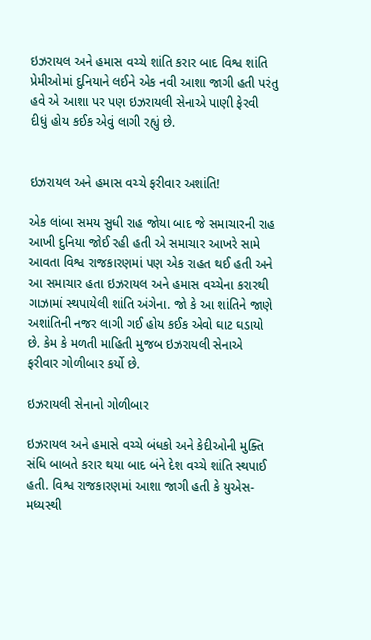ઇઝરાયલ અને હમાસ વચ્ચે શાંતિ કરાર બાદ વિશ્વ શાંતિ પ્રેમીઓમાં દુનિયાને લઈને એક નવી આશા જાગી હતી પરંતુ હવે એ આશા પર પણ ઇઝરાયલી સેનાએ પાણી ફેરવી દીધું હોય કઈક એવું લાગી રહ્યું છે.


ઇઝરાયલ અને હમાસ વચ્ચે ફરીવાર અશાંતિ!

એક લાંબા સમય સુધી રાહ જોયા બાદ જે સમાચારની રાહ આખી દુનિયા જોઈ રહી હતી એ સમાચાર આખરે સામે આવતા વિશ્વ રાજકારણમાં પણ એક રાહત થઈ હતી અને આ સમાચાર હતા ઇઝરાયલ અને હમાસ વચ્ચેના કરારથી ગાઝામાં સ્થપાયેલી શાંતિ અંગેના. જો કે આ શાંતિને જાણે અશાંતિની નજર લાગી ગઈ હોય કઈક એવો ઘાટ ઘડાયો છે. કેમ કે મળતી માહિતી મુજબ ઇઝરાયલી સેનાએ ફરીવાર ગોળીબાર કર્યો છે.

ઇઝરાયલી સેનાનો ગોળીબાર

ઇઝરાયલ અને હમાસે વચ્ચે બંધકો અને કેદીઓની મુક્તિ સંધિ બાબતે કરાર થયા બાદ બંને દેશ વચ્ચે શાંતિ સ્થપાઈ હતી. વિશ્વ રાજકારણમાં આશા જાગી હતી કે યુએસ-મધ્યસ્થી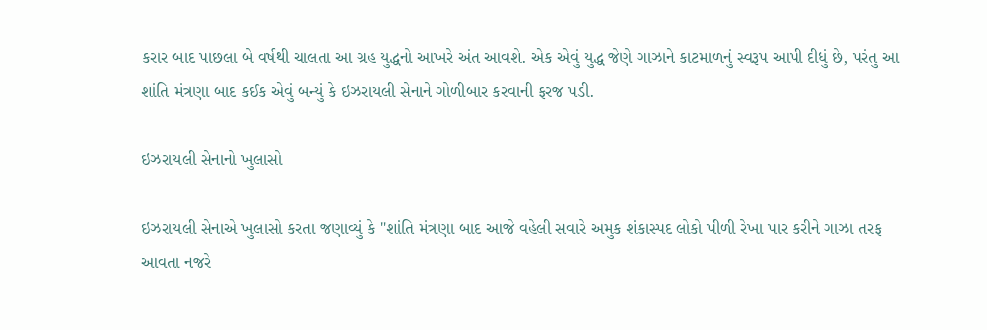કરાર બાદ પાછલા બે વર્ષથી ચાલતા આ ગ્રહ યુદ્ધનો આખરે અંત આવશે. એક એવું યુદ્ધ જેણે ગાઝાને કાટમાળનું સ્વરૂપ આપી દીધું છે, પરંતુ આ શાંતિ મંત્રણા બાદ કઈક એવું બન્યું કે ઇઝરાયલી સેનાને ગોળીબાર કરવાની ફરજ પડી.

ઇઝરાયલી સેનાનો ખુલાસો

ઇઝરાયલી સેનાએ ખુલાસો કરતા જણાવ્યું કે "શાંતિ મંત્રણા બાદ આજે વહેલી સવારે અમુક શંકાસ્પદ લોકો પીળી રેખા પાર કરીને ગાઝા તરફ આવતા નજરે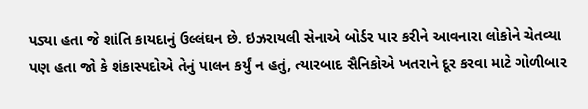પડ્યા હતા જે શાંતિ કાયદાનું ઉલ્લંઘન છે. ઇઝરાયલી સેનાએ બોર્ડર પાર કરીને આવનારા લોકોને ચેતવ્યા પણ હતા જો કે શંકાસ્પદોએ તેનું પાલન કર્યું ન હતું, ત્યારબાદ સૈનિકોએ ખતરાને દૂર કરવા માટે ગોળીબાર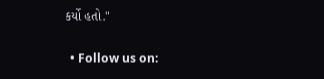કર્યો હતો."


  • Follow us on: